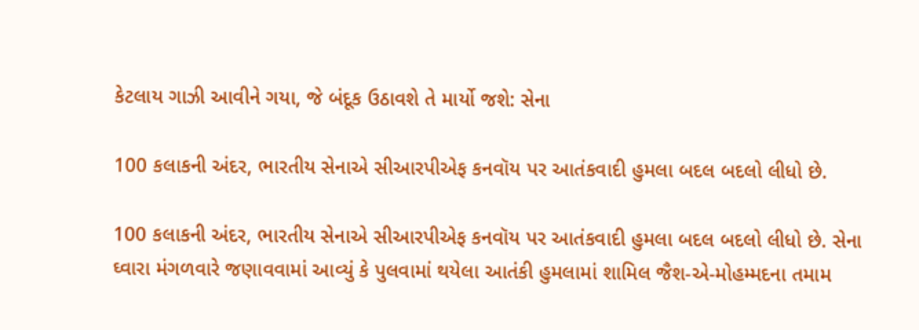કેટલાય ગાઝી આવીને ગયા, જે બંદૂક ઉઠાવશે તે માર્યો જશે: સેના

100 કલાકની અંદર, ભારતીય સેનાએ સીઆરપીએફ કનવૉય પર આતંકવાદી હુમલા બદલ બદલો લીધો છે.

100 કલાકની અંદર, ભારતીય સેનાએ સીઆરપીએફ કનવૉય પર આતંકવાદી હુમલા બદલ બદલો લીધો છે. સેના ઘ્વારા મંગળવારે જણાવવામાં આવ્યું કે પુલવામાં થયેલા આતંકી હુમલામાં શામિલ જૈશ-એ-મોહમ્મદના તમામ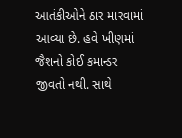આતંકીઓને ઠાર મારવામાં આવ્યા છે. હવે ખીણમાં જૈશનો કોઈ કમાન્ડર જીવતો નથી. સાથે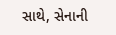સાથે, સેનાની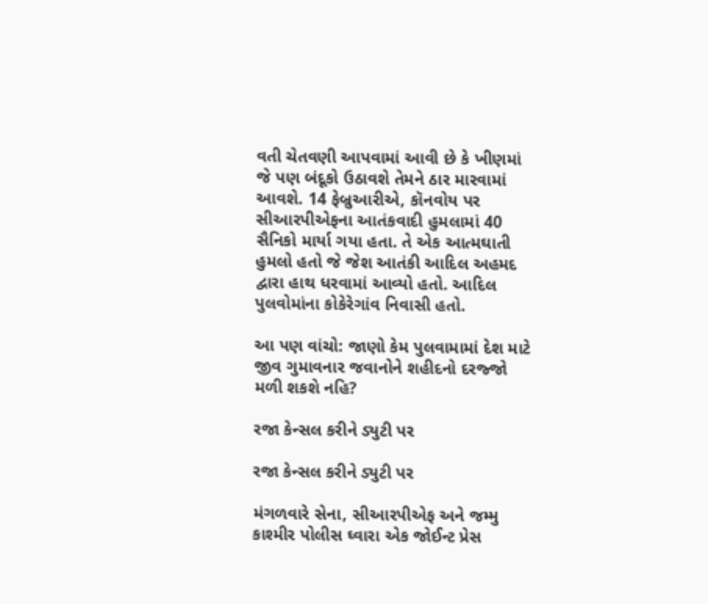વતી ચેતવણી આપવામાં આવી છે કે ખીણમાં જે પણ બંદૂકો ઉઠાવશે તેમને ઠાર મારવામાં આવશે. 14 ફેબ્રુઆરીએ, કૉનવોય પર સીઆરપીએફના આતંકવાદી હુમલામાં 40 સૈનિકો માર્યા ગયા હતા. તે એક આત્મઘાતી હુમલો હતો જે જેશ આતંકી આદિલ અહમદ દ્વારા હાથ ધરવામાં આવ્યો હતો. આદિલ પુલવોમાંના કોકેરેગાંવ નિવાસી હતો.

આ પણ વાંચો: જાણો કેમ પુલવામામાં દેશ માટે જીવ ગુમાવનાર જવાનોને શહીદનો દરજ્જો મળી શકશે નહિ?

રજા કેન્સલ કરીને ડ્યુટી પર

રજા કેન્સલ કરીને ડ્યુટી પર

મંગળવારે સેના, સીઆરપીએફ અને જમ્મુ કાશ્મીર પોલીસ ઘ્વારા એક જોઈન્ટ પ્રેસ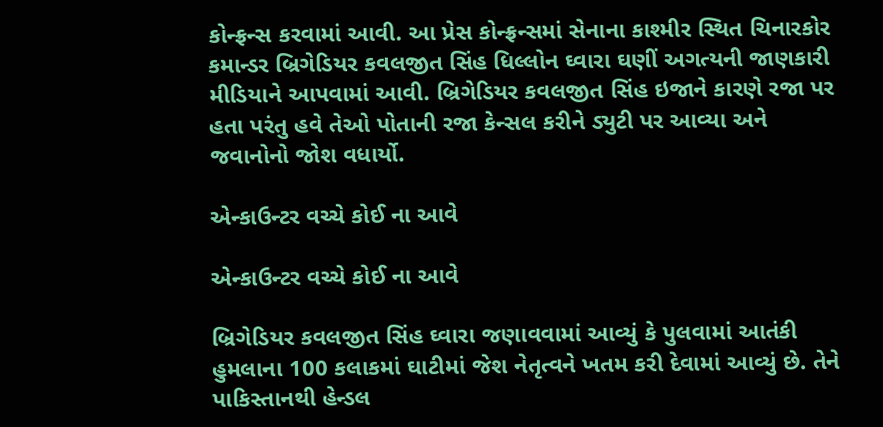કોન્ફ્રન્સ કરવામાં આવી. આ પ્રેસ કોન્ફ્રન્સમાં સેનાના કાશ્મીર સ્થિત ચિનારકોર કમાન્ડર બ્રિગેડિયર કવલજીત સિંહ ધિલ્લોન ઘ્વારા ઘણીં અગત્યની જાણકારી મીડિયાને આપવામાં આવી. બ્રિગેડિયર કવલજીત સિંહ ઇજાને કારણે રજા પર હતા પરંતુ હવે તેઓ પોતાની રજા કેન્સલ કરીને ડ્યુટી પર આવ્યા અને જવાનોનો જોશ વધાર્યો.

એન્કાઉન્ટર વચ્ચે કોઈ ના આવે

એન્કાઉન્ટર વચ્ચે કોઈ ના આવે

બ્રિગેડિયર કવલજીત સિંહ ઘ્વારા જણાવવામાં આવ્યું કે પુલવામાં આતંકી હુમલાના 100 કલાકમાં ઘાટીમાં જેશ નેતૃત્વને ખતમ કરી દેવામાં આવ્યું છે. તેને પાકિસ્તાનથી હેન્ડલ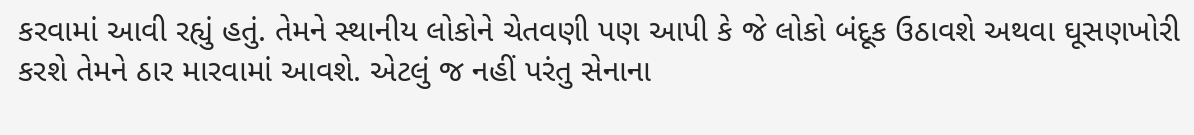કરવામાં આવી રહ્યું હતું. તેમને સ્થાનીય લોકોને ચેતવણી પણ આપી કે જે લોકો બંદૂક ઉઠાવશે અથવા ઘૂસણખોરી કરશે તેમને ઠાર મારવામાં આવશે. એટલું જ નહીં પરંતુ સેનાના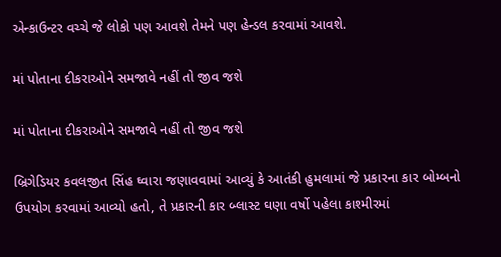એન્કાઉન્ટર વચ્ચે જે લોકો પણ આવશે તેમને પણ હેન્ડલ કરવામાં આવશે.

માં પોતાના દીકરાઓને સમજાવે નહીં તો જીવ જશે

માં પોતાના દીકરાઓને સમજાવે નહીં તો જીવ જશે

બ્રિગેડિયર કવલજીત સિંહ ઘ્વારા જણાવવામાં આવ્યું કે આતંકી હુમલામાં જે પ્રકારના કાર બોમ્બનો ઉપયોગ કરવામાં આવ્યો હતો, તે પ્રકારની કાર બ્લાસ્ટ ઘણા વર્ષો પહેલા કાશ્મીરમાં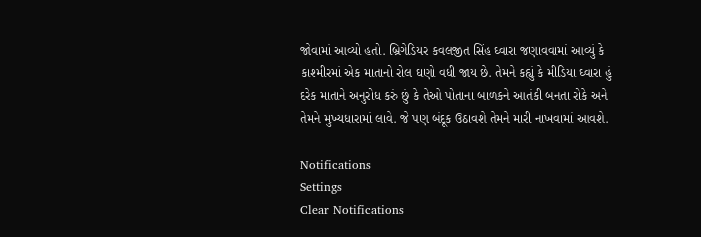જોવામાં આવ્યો હતો. બ્રિગેડિયર કવલજીત સિંહ ઘ્વારા જણાવવામાં આવ્યું કે કાશ્મીરમાં એક માતાનો રોલ ઘણો વધી જાય છે. તેમને કહ્યું કે મીડિયા ઘ્વારા હું દરેક માતાને અનુરોધ કરું છું કે તેઓ પોતાના બાળકને આતંકી બનતા રોકે અને તેમને મુખ્યધારામાં લાવે. જે પણ બંદૂક ઉઠાવશે તેમને મારી નાખવામાં આવશે.

Notifications
Settings
Clear Notifications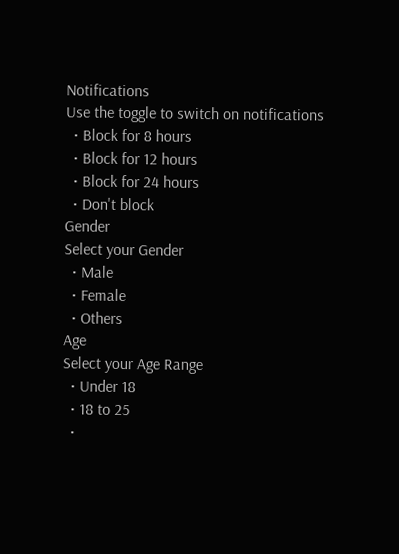Notifications
Use the toggle to switch on notifications
  • Block for 8 hours
  • Block for 12 hours
  • Block for 24 hours
  • Don't block
Gender
Select your Gender
  • Male
  • Female
  • Others
Age
Select your Age Range
  • Under 18
  • 18 to 25
  •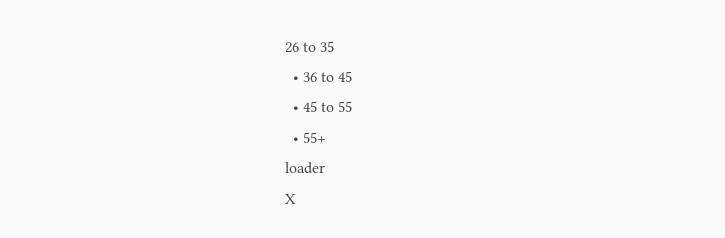26 to 35
  • 36 to 45
  • 45 to 55
  • 55+
loader
X